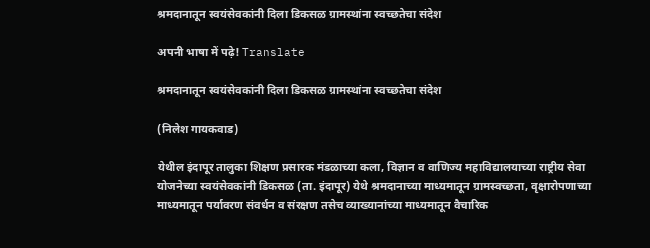श्रमदानातून स्वयंसेवकांनी दिला डिकसळ ग्रामस्थांना स्वच्छतेचा संदेश

अपनी भाषा में पढ़े! Translate

श्रमदानातून स्वयंसेवकांनी दिला डिकसळ ग्रामस्थांना स्वच्छतेचा संदेश

(निलेश गायकवाड)

येथील इंदापूर तालुका शिक्षण प्रसारक मंडळाच्या कला, विज्ञान व वाणिज्य महाविद्यालयाच्या राष्ट्रीय सेवा योजनेच्या स्वयंसेवकांनी डिकसळ (ता. इंदापूर) येथे श्रमदानाच्या माध्यमातून ग्रामस्वच्छता, वृक्षारोपणाच्या माध्यमातून पर्यावरण संवर्धन व संरक्षण तसेच व्याख्यानांच्या माध्यमातून वैचारिक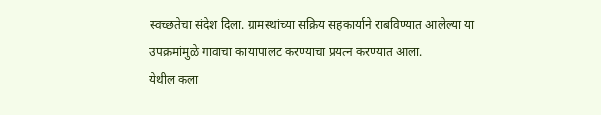स्वच्छतेचा संदेश दिला. ग्रामस्थांच्या सक्रिय सहकार्याने राबविण्यात आलेल्या या उपक्रमांमुळे गावाचा कायापालट करण्याचा प्रयत्न करण्यात आला.
येथील कला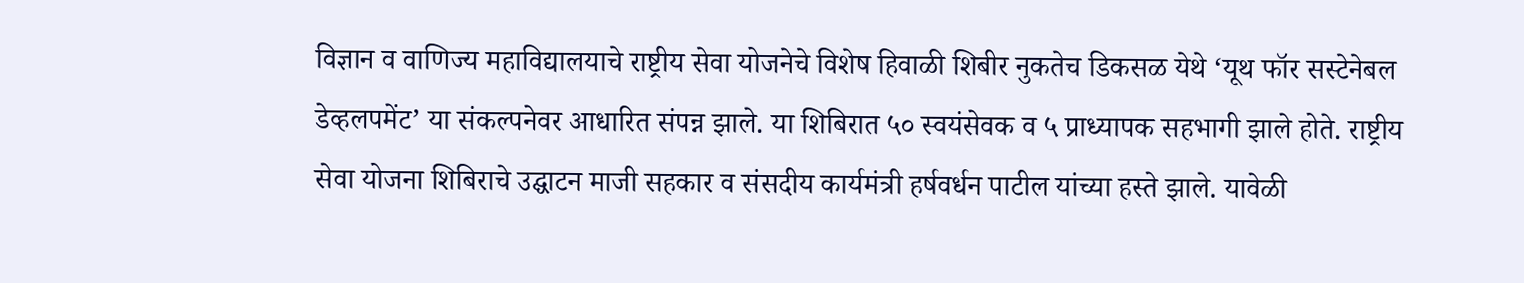विज्ञान व वाणिज्य महाविद्यालयाचे राष्ट्रीय सेवा योजनेचे विशेष हिवाळी शिबीर नुकतेच डिकसळ येथे ‘यूथ फॉर सस्टेनेबल डेव्हलपमेंट’ या संकल्पनेवर आधारित संपन्न झाले. या शिबिरात ५० स्वयंसेवक व ५ प्राध्यापक सहभागी झाले होते. राष्ट्रीय सेवा योजना शिबिराचे उद्घाटन माजी सहकार व संसदीय कार्यमंत्री हर्षवर्धन पाटील यांच्या हस्ते झाले. यावेळी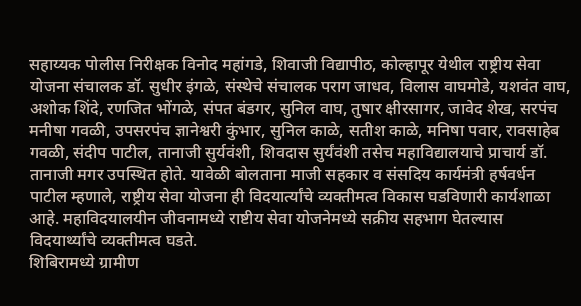सहाय्यक पोलीस निरीक्षक विनोद महांगडे, शिवाजी विद्यापीठ, कोल्हापूर येथील राष्ट्रीय सेवा योजना संचालक डॉ. सुधीर इंगळे, संस्थेचे संचालक पराग जाधव, विलास वाघमोडे, यशवंत वाघ, अशोक शिंदे, रणजित भोंगळे, संपत बंडगर, सुनिल वाघ, तुषार क्षीरसागर, जावेद शेख, सरपंच मनीषा गवळी, उपसरपंच ज्ञानेश्वरी कुंभार, सुनिल काळे, सतीश काळे, मनिषा पवार, रावसाहेब गवळी, संदीप पाटील, तानाजी सुर्यवंशी, शिवदास सुर्यंवंशी तसेच महाविद्यालयाचे प्राचार्य डॉ. तानाजी मगर उपस्थित होते. यावेळी बोलताना माजी सहकार व संसदिय कार्यमंत्री हर्षवर्धन पाटील म्हणाले, राष्ट्रीय सेवा योजना ही विदयार्त्यांचे व्यक्तीमत्व विकास घडविणारी कार्यशाळा आहे. महाविदयालयीन जीवनामध्ये राष्टीय सेवा योजनेमध्ये सक्रीय सहभाग घेतल्यास विदयार्थ्यांचे व्यक्तीमत्व घडते.
शिबिरामध्ये ग्रामीण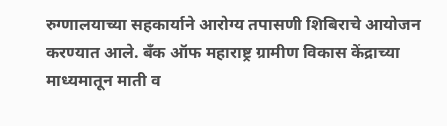रुग्णालयाच्या सहकार्याने आरोग्य तपासणी शिबिराचे आयोजन करण्यात आले. बँक ऑफ महाराष्ट्र ग्रामीण विकास केंद्राच्या माध्यमातून माती व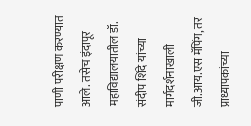पाणी परीक्षण करण्यात आले. तसेच इंदापूर महाविद्यालयातील डॉ. संदीप शिंदे यांच्या मार्गदर्शनाखाली जी.आय.एस मॅपिंग, तर प्राध्यापकांच्या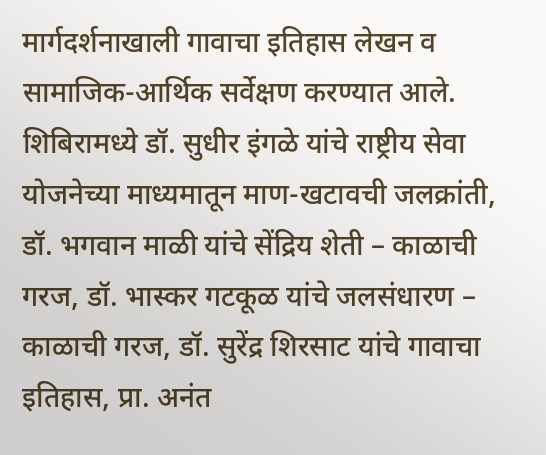मार्गदर्शनाखाली गावाचा इतिहास लेखन व सामाजिक-आर्थिक सर्वेक्षण करण्यात आले. शिबिरामध्ये डॉ. सुधीर इंगळे यांचे राष्ट्रीय सेवा योजनेच्या माध्यमातून माण-खटावची जलक्रांती, डॉ. भगवान माळी यांचे सेंद्रिय शेती – काळाची गरज, डॉ. भास्कर गटकूळ यांचे जलसंधारण – काळाची गरज, डॉ. सुरेंद्र शिरसाट यांचे गावाचा इतिहास, प्रा. अनंत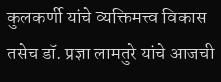कुलकर्णी यांचे व्यक्तिमत्त्व विकास तसेच डॉ. प्रज्ञा लामतुरे यांचे आजची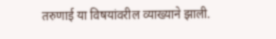तरुणाई या विषयांवरील व्याख्याने झाली.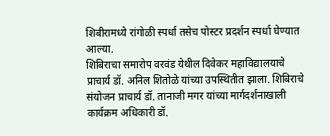शिबीरामध्ये रांगोळी स्पर्धा तसेच पोस्टर प्रदर्शन स्पर्धा घेण्यात आल्या.
शिबिराचा समारोप वरवंड येथील दिवेकर महाविद्यालयाचे प्राचार्य डॉ. अनिल शितोळे यांच्या उपस्थितीत झाला. शिबिराचे संयोजन प्राचार्य डॉ. तानाजी मगर यांच्या मार्गदर्शनाखाली कार्यक्रम अधिकारी डॉ.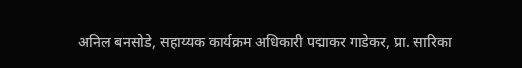अनिल बनसोडे, सहाय्यक कार्यक्रम अधिकारी पद्माकर गाडेकर, प्रा. सारिका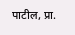पाटील, प्रा.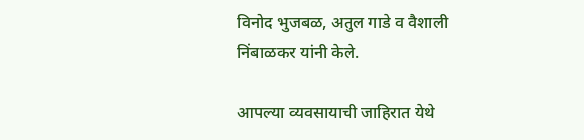विनोद भुजबळ, अतुल गाडे व वैशाली निंबाळकर यांनी केले.

आपल्या व्यवसायाची जाहिरात येथे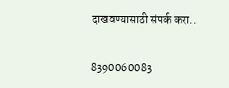दाखवण्यासाठी संपर्क करा..

8390060083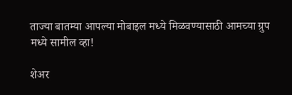ताज्या बातम्या आपल्या मोबाइल मध्ये मिळवण्यासाठी आमच्या ग्रुप मध्ये सामील व्हा!

शेअर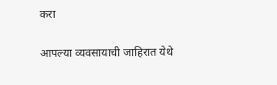करा

आपल्या व्यवसायाची जाहिरात येथे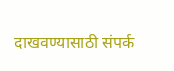दाखवण्यासाठी संपर्क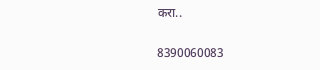करा..

8390060083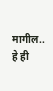मागील..
हे ही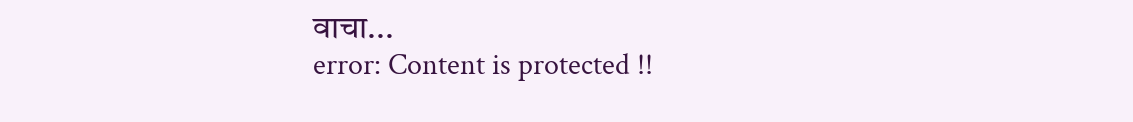वाचा...
error: Content is protected !!